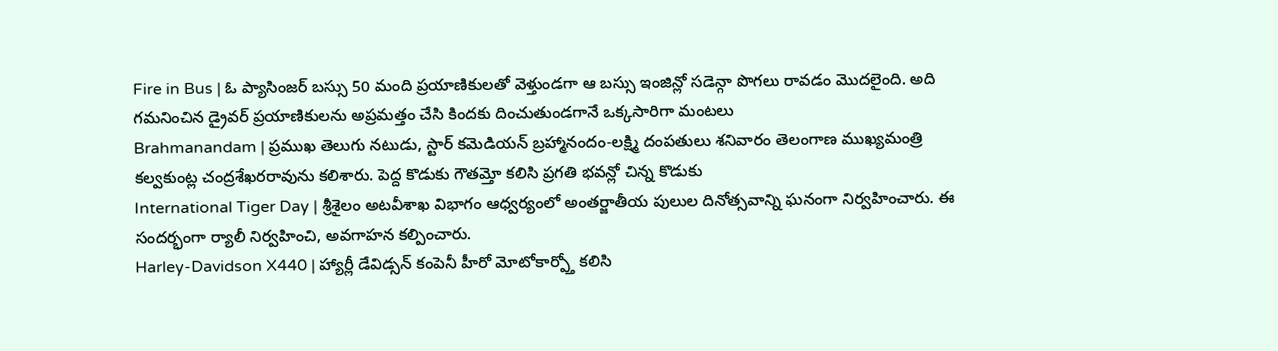Fire in Bus | ఓ ప్యాసింజర్ బస్సు 50 మంది ప్రయాణికులతో వెళ్తుండగా ఆ బస్సు ఇంజిన్లో సడెన్గా పొగలు రావడం మొదలైంది. అది గమనించిన డ్రైవర్ ప్రయాణికులను అప్రమత్తం చేసి కిందకు దించుతుండగానే ఒక్కసారిగా మంటలు
Brahmanandam | ప్రముఖ తెలుగు నటుడు, స్టార్ కమెడియన్ బ్రహ్మానందం-లక్ష్మి దంపతులు శనివారం తెలంగాణ ముఖ్యమంత్రి కల్వకుంట్ల చంద్రశేఖరరావును కలిశారు. పెద్ద కొడుకు గౌతమ్తో కలిసి ప్రగతి భవన్లో చిన్న కొడుకు
International Tiger Day | శ్రీశైలం అటవీశాఖ విభాగం ఆధ్వర్యంలో అంతర్జాతీయ పులుల దినోత్సవాన్ని ఘనంగా నిర్వహించారు. ఈ సందర్భంగా ర్యాలీ నిర్వహించి, అవగాహన కల్పించారు.
Harley-Davidson X440 | హ్యార్లీ డేవిడ్సన్ కంపెనీ హీరో మోటోకార్ప్తో కలిసి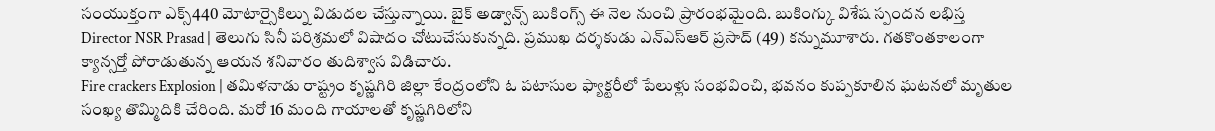సంయుక్తంగా ఎక్స్440 మోటార్సైకిల్ను విడుదల చేస్తున్నాయి. బైక్ అడ్వాన్స్ బుకింగ్స్ ఈ నెల నుంచి ప్రారంభమైంది. బుకింగ్కు విశేష స్పందన లభిస్త
Director NSR Prasad | తెలుగు సినీ పరిశ్రమలో విషాదం చోటుచేసుకున్నది. ప్రముఖ దర్శకుడు ఎన్ఎస్ఆర్ ప్రసాద్ (49) కన్నుమూశారు. గతకొంతకాలంగా క్యాన్సర్తో పోరాడుతున్న ఆయన శనివారం తుదిశ్వాస విడిచారు.
Fire crackers Explosion | తమిళనాడు రాష్ట్రం కృష్ణగిరి జిల్లా కేంద్రంలోని ఓ పటాసుల ఫ్యాక్టరీలో పేలుళ్లు సంభవించి, భవనం కుప్పకూలిన ఘటనలో మృతుల సంఖ్య తొమ్మిదికి చేరింది. మరో 16 మంది గాయాలతో కృష్ణగిరిలోని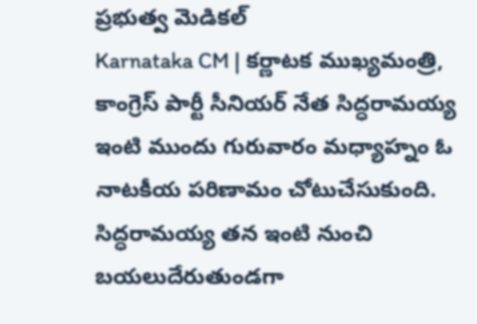ప్రభుత్వ మెడికల్
Karnataka CM | కర్ణాటక ముఖ్యమంత్రి, కాంగ్రెస్ పార్టీ సీనియర్ నేత సిద్ధరామయ్య ఇంటి ముందు గురువారం మధ్యాహ్నం ఓ నాటకీయ పరిణామం చోటుచేసుకుంది. సిద్ధరామయ్య తన ఇంటి నుంచి బయలుదేరుతుండగా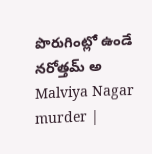పొరుగింట్లో ఉండే నరోత్తమ్ అ
Malviya Nagar murder |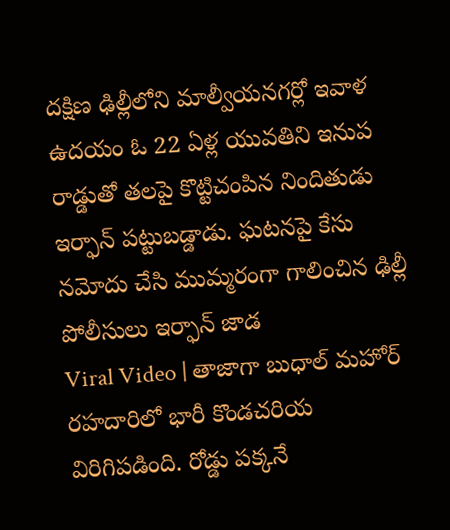దక్షిణ ఢిల్లీలోని మాల్వీయనగర్లో ఇవాళ ఉదయం ఓ 22 ఏళ్ల యువతిని ఇనుప రాడ్డుతో తలపై కొట్టిచంపిన నిందితుడు ఇర్ఫాన్ పట్టుబడ్డాడు. ఘటనపై కేసు నమోదు చేసి ముమ్మరంగా గాలించిన ఢిల్లీ పోలీసులు ఇర్ఫాన్ జాడ
Viral Video | తాజాగా బుధాల్ మహోర్ రహదారిలో భారీ కొండచరియ విరిగిపడింది. రోడ్డు పక్కనే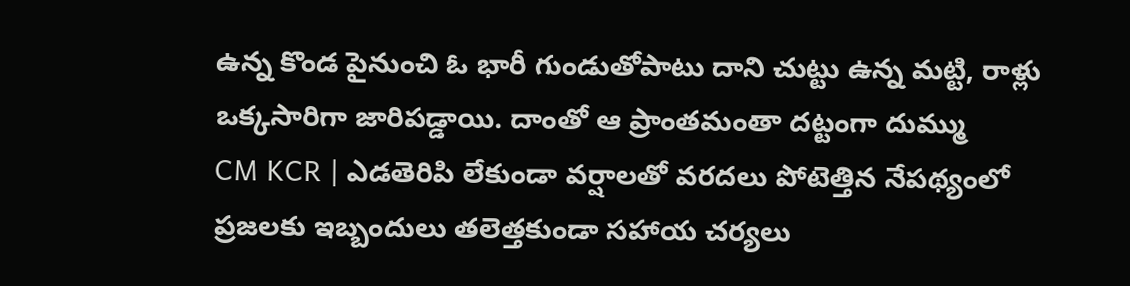ఉన్న కొండ పైనుంచి ఓ భారీ గుండుతోపాటు దాని చుట్టు ఉన్న మట్టి, రాళ్లు ఒక్కసారిగా జారిపడ్డాయి. దాంతో ఆ ప్రాంతమంతా దట్టంగా దుమ్ము
CM KCR | ఎడతెరిపి లేకుండా వర్షాలతో వరదలు పోటెత్తిన నేపథ్యంలో ప్రజలకు ఇబ్బందులు తలెత్తకుండా సహాయ చర్యలు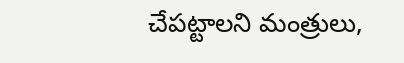చేపట్టాలని మంత్రులు,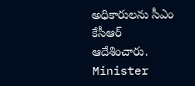అధికారులను సీఎం కేసీఆర్ ఆదేశించారు.
Minister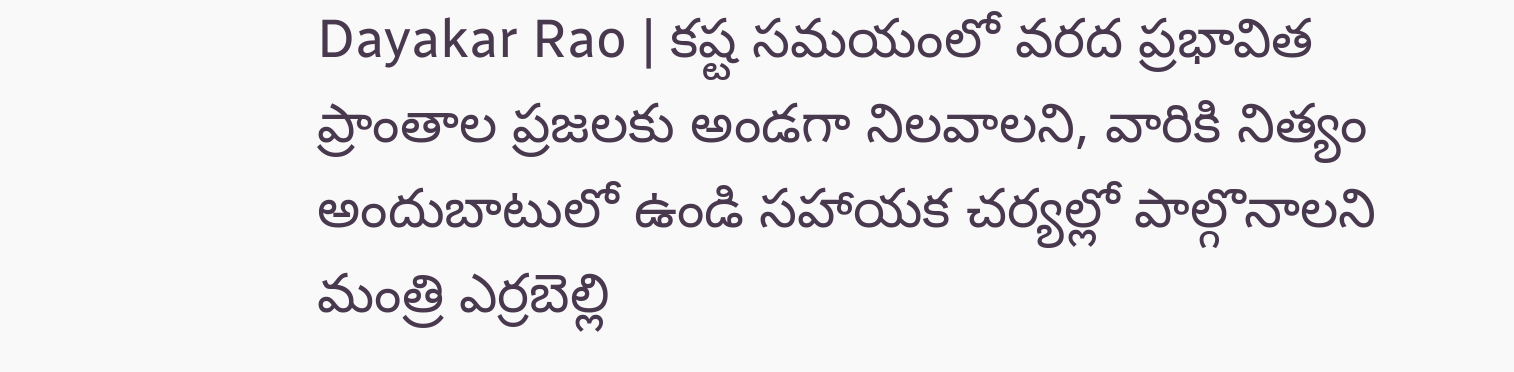Dayakar Rao | కష్ట సమయంలో వరద ప్రభావిత ప్రాంతాల ప్రజలకు అండగా నిలవాలని, వారికి నిత్యం అందుబాటులో ఉండి సహాయక చర్యల్లో పాల్గొనాలని మంత్రి ఎర్రబెల్లి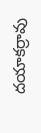దయాకర్రావు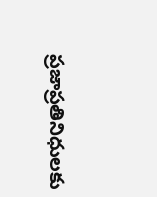ప్రజాప్రతినిధులకు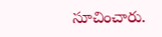సూచించారు.